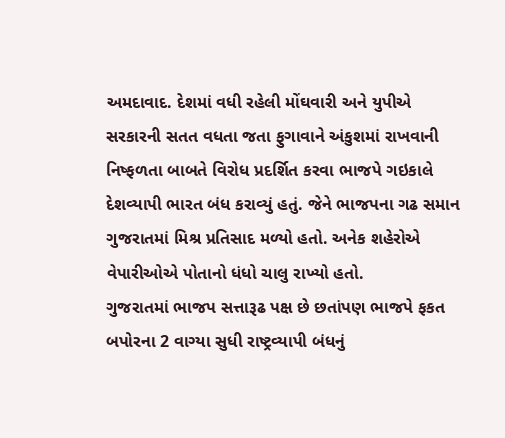અમદાવાદ. દેશમાં વધી રહેલી મોંઘવારી અને યુપીએ સરકારની સતત વધતા જતા ફુગાવાને અંકુશમાં રાખવાની નિષ્ફળતા બાબતે વિરોધ પ્રદર્શિત કરવા ભાજપે ગઇકાલે દેશવ્યાપી ભારત બંધ કરાવ્યું હતું. જેને ભાજપના ગઢ સમાન ગુજરાતમાં મિશ્ર પ્રતિસાદ મળ્યો હતો. અનેક શહેરોએ વેપારીઓએ પોતાનો ધંધો ચાલુ રાખ્યો હતો.
ગુજરાતમાં ભાજપ સત્તારૂઢ પક્ષ છે છતાંપણ ભાજપે ફકત બપોરના 2 વાગ્યા સુધી રાષ્ટ્રવ્યાપી બંધનું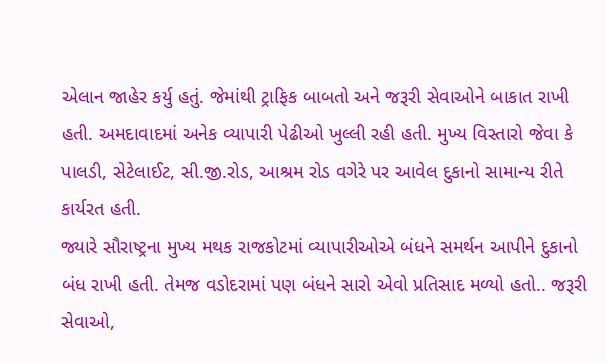એલાન જાહેર કર્યુ હતું. જેમાંથી ટ્રાફિક બાબતો અને જરૂરી સેવાઓને બાકાત રાખી હતી. અમદાવાદમાં અનેક વ્યાપારી પેઢીઓ ખુલ્લી રહી હતી. મુખ્ય વિસ્તારો જેવા કે પાલડી, સેટેલાઈટ, સી.જી.રોડ, આશ્રમ રોડ વગેરે પર આવેલ દુકાનો સામાન્ય રીતે કાર્યરત હતી.
જ્યારે સૌરાષ્ટ્રના મુખ્ય મથક રાજકોટમાં વ્યાપારીઓએ બંધને સમર્થન આપીને દુકાનો બંધ રાખી હતી. તેમજ વડોદરામાં પણ બંધને સારો એવો પ્રતિસાદ મળ્યો હતો.. જરૂરી સેવાઓ,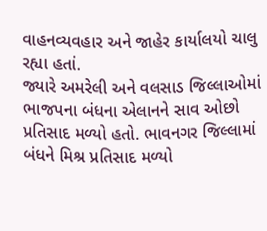વાહનવ્યવહાર અને જાહેર કાર્યાલયો ચાલુ રહ્યા હતાં.
જ્યારે અમરેલી અને વલસાડ જિલ્લાઓમાં ભાજપના બંધના એલાનને સાવ ઓછો પ્રતિસાદ મળ્યો હતો. ભાવનગર જિલ્લામાં બંધને મિશ્ર પ્રતિસાદ મળ્યો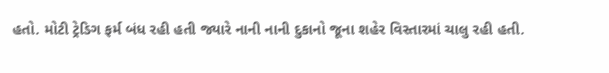હતો. મોટી ટ્રેડિગ ફર્મ બંધ રહી હતી જ્યારે નાની નાની દુકાનો જૂના શહેર વિસ્તારમાં ચાલુ રહી હતી.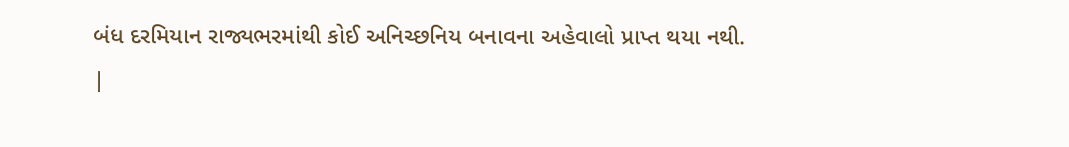બંધ દરમિયાન રાજ્યભરમાંથી કોઈ અનિચ્છનિય બનાવના અહેવાલો પ્રાપ્ત થયા નથી.
|